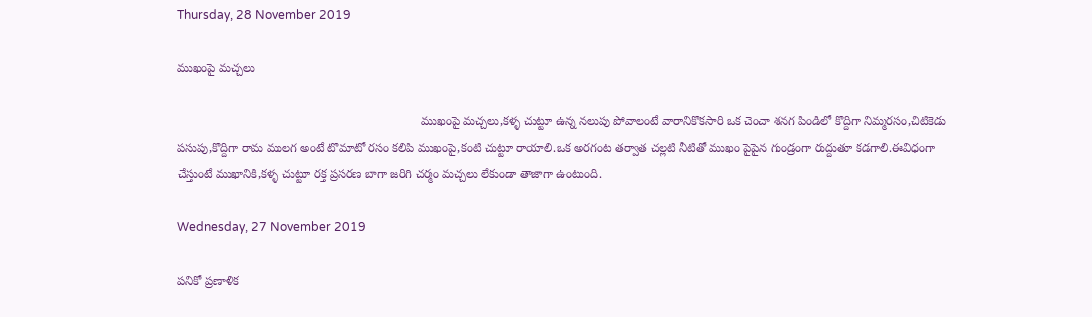Thursday, 28 November 2019

ముఖంపై మచ్చలు

                                                                        ముఖంపై మచ్చలు,కళ్ళ చుట్టూ ఉన్న నలుపు పోవాలంటే వారానికొకసారి ఒక చెంచా శనగ పిండిలో కొద్దిగా నిమ్మరసం,చిటికెడు పసుపు,కొద్దిగా రామ ములగ అంటే టొమాటో రసం కలిపి ముఖంపై,కంటి చుట్టూ రాయాలి.ఒక అరగంట తర్వాత చల్లటి నీటితో ముఖం పైపైన గుండ్రంగా రుద్దుతూ కడగాలి.ఈవిధంగా చేస్తుంటే ముఖానికి,కళ్ళ చుట్టూ రక్త ప్రసరణ బాగా జరిగి చర్మం మచ్చలు లేకుండా తాజాగా ఉంటుంది.

Wednesday, 27 November 2019

పనికో ప్రణాళిక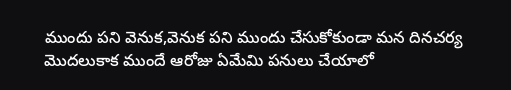ముందు పని వెనుక,వెనుక పని ముందు చేసుకోకుండా మన దినచర్య మొదలుకాక ముందే ఆరోజు ఏమేమి పనులు చేయాలో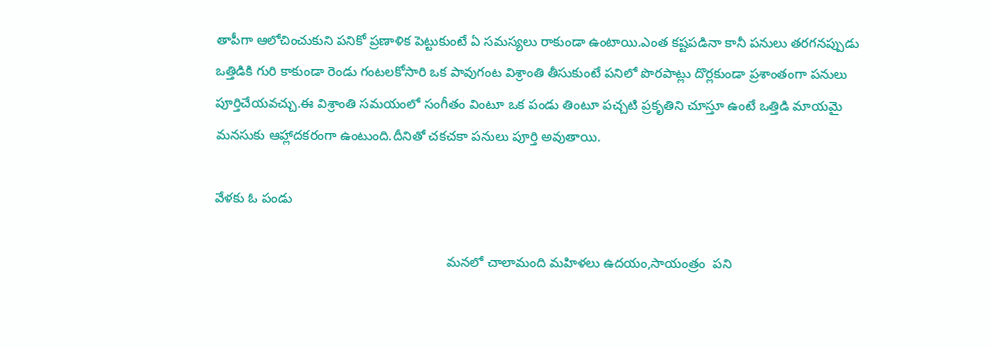తాపీగా ఆలోచించుకుని పనికో ప్రణాళిక పెట్టుకుంటే ఏ సమస్యలు రాకుండా ఉంటాయి.ఎంత కష్టపడినా కానీ పనులు తరగనప్పుడు ఒత్తిడికి గురి కాకుండా రెండు గంటలకోసారి ఒక పావుగంట విశ్రాంతి తీసుకుంటే పనిలో పొరపాట్లు దొర్లకుండా ప్రశాంతంగా పనులు పూర్తిచేయవచ్చు.ఈ విశ్రాంతి సమయంలో సంగీతం వింటూ ఒక పండు తింటూ పచ్చటి ప్రకృతిని చూస్తూ ఉంటే ఒత్తిడి మాయమై మనసుకు ఆహ్లాదకరంగా ఉంటుంది.దీనితో చకచకా పనులు పూర్తి అవుతాయి.

వేళకు ఓ పండు

                                                               మనలో చాలామంది మహిళలు ఉదయం,సాయంత్రం  పని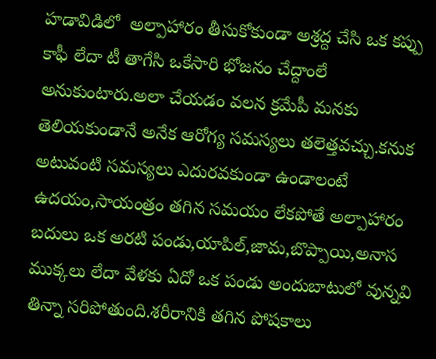హడావిడిలో  అల్పాహారం తీసుకోకుండా అశ్రద్ద చేసి ఒక కప్పు కాఫీ లేదా టీ తాగేసి ఒకేసారి భోజనం చేద్దాంలే అనుకుంటారు.అలా చేయడం వలన క్రమేపీ మనకు తెలియకుండానే అనేక ఆరోగ్య సమస్యలు తలెత్తవచ్చు.కనుక అటువంటి సమస్యలు ఎదురవకుండా ఉండాలంటే ఉదయం,సాయంత్రం తగిన సమయం లేకపోతే అల్పాహారం బదులు ఒక అరటి పండు,యాపిల్,జామ,బొప్పాయి,అనాస ముక్కలు లేదా వేళకు ఏదో ఒక పండు అందుబాటులో వున్నవి తిన్నా సరిపోతుంది.శరీరానికి తగిన పోషకాలు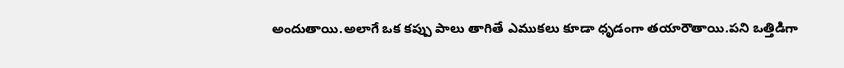అందుతాయి.అలాగే ఒక కప్పు పాలు తాగితే ఎముకలు కూడా ధృడంగా తయారౌతాయి.పని ఒత్తిడిగా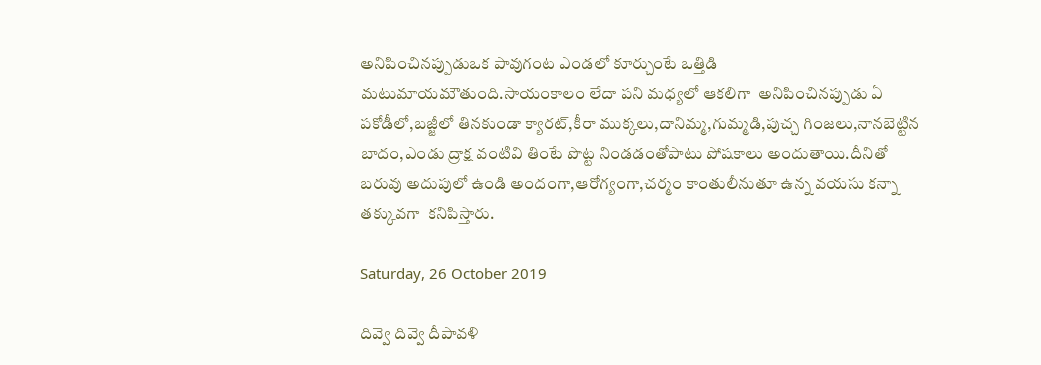అనిపించినప్పుడుఒక పావుగంట ఎండలో కూర్చుంటే ఒత్తిడి మటుమాయమౌతుంది.సాయంకాలం లేదా పని మధ్యలో ఆకలిగా  అనిపించినప్పుడు ఏ పకోడీలో,బజ్జీలో తినకుండా క్యారట్,కీరా ముక్కలు,దానిమ్మ,గుమ్మడి,పుచ్చ గింజలు,నానబెట్టిన బాదం,ఎండు ద్రాక్ష వంటివి తింటే పొట్ట నిండడంతోపాటు పోషకాలు అందుతాయి.దీనితో బరువు అదుపులో ఉండి అందంగా,ఆరోగ్యంగా,చర్మం కాంతులీనుతూ ఉన్న వయసు కన్నా తక్కువగా  కనిపిస్తారు.

Saturday, 26 October 2019

దివ్వె దివ్వె దీపావళి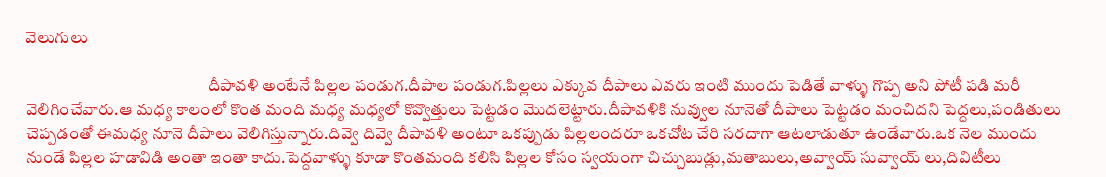వెలుగులు

                                                       దీపావళి అంటేనే పిల్లల పండుగ.దీపాల పండుగ.పిల్లలు ఎక్కువ దీపాలు ఎవరు ఇంటి ముందు పెడితే వాళ్ళు గొప్ప అని పోటీ పడి మరీ వెలిగించేవారు.ఆ మధ్య కాలంలో కొంత మంది మధ్య మధ్యలో కొవ్వొత్తులు పెట్టడం మొదలెట్టారు.దీపావళికి నువ్వుల నూనెతో దీపాలు పెట్టడం మంచిదని పెద్దలు,పండితులు చెప్పడంతో ఈమధ్య నూనె దీపాలు వెలిగిస్తున్నారు.దివ్వె దివ్వె దీపావళి అంటూ ఒకప్పుడు పిల్లలందరూ ఒకచోట చేరి సరదాగా ఆటలాడుతూ ఉండేవారు.ఒక నెల ముందు నుండే పిల్లల హడావిడి అంతా ఇంతా కాదు.పెద్దవాళ్ళు కూడా కొంతమంది కలిసి పిల్లల కోసం స్వయంగా చిచ్చుబుడ్లు,మతాబులు,అవ్వాయ్ సువ్వాయ్ లు,దివిటీలు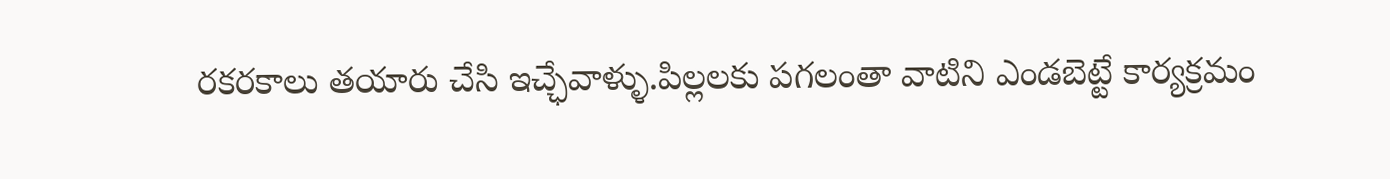రకరకాలు తయారు చేసి ఇచ్ఛేవాళ్ళు.పిల్లలకు పగలంతా వాటిని ఎండబెట్టే కార్యక్రమం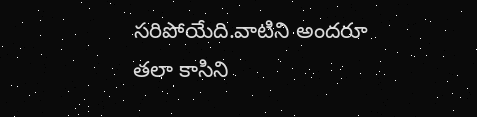సరిపోయేది.వాటిని అందరూ తలా కాసిని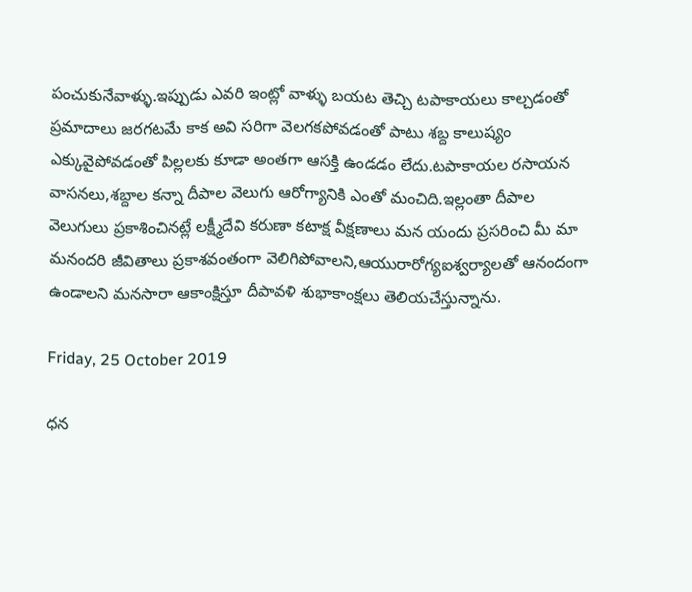పంచుకునేవాళ్ళు.ఇప్పుడు ఎవరి ఇంట్లో వాళ్ళు బయట తెచ్చి టపాకాయలు కాల్చడంతో ప్రమాదాలు జరగటమే కాక అవి సరిగా వెలగకపోవడంతో పాటు శబ్ద కాలుష్యం ఎక్కువైపోవడంతో పిల్లలకు కూడా అంతగా ఆసక్తి ఉండడం లేదు.టపాకాయల రసాయన వాసనలు,శబ్దాల కన్నా దీపాల వెలుగు ఆరోగ్యానికి ఎంతో మంచిది.ఇల్లంతా దీపాల వెలుగులు ప్రకాశించినట్లే లక్ష్మీదేవి కరుణా కటాక్ష వీక్షణాలు మన యందు ప్రసరించి మీ మా మనందరి జీవితాలు ప్రకాశవంతంగా వెలిగిపోవాలని,ఆయురారోగ్యఐశ్వర్యాలతో ఆనందంగా ఉండాలని మనసారా ఆకాంక్షిస్తూ దీపావళి శుభాకాంక్షలు తెలియచేస్తున్నాను.

Friday, 25 October 2019

ధన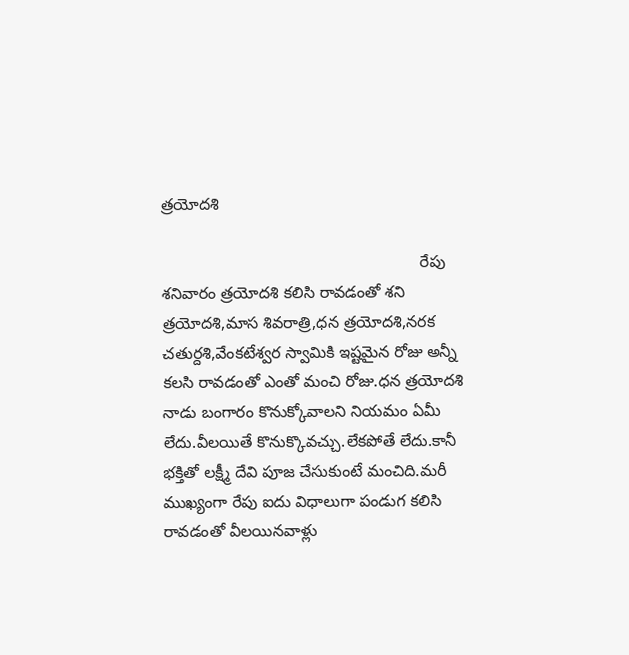త్రయోదశి

                                                         రేపు శనివారం త్రయోదశి కలిసి రావడంతో శని త్రయోదశి,మాస శివరాత్రి,ధన త్రయోదశి,నరక చతుర్దశి,వేంకటేశ్వర స్వామికి ఇష్టమైన రోజు అన్నీ కలసి రావడంతో ఎంతో మంచి రోజు.ధన త్రయోదశి నాడు బంగారం కొనుక్కోవాలని నియమం ఏమీ లేదు.వీలయితే కొనుక్కొవచ్చు.లేకపోతే లేదు.కానీ భక్తితో లక్ష్మీ దేవి పూజ చేసుకుంటే మంచిది.మరీ ముఖ్యంగా రేపు ఐదు విధాలుగా పండుగ కలిసి రావడంతో వీలయినవాళ్లు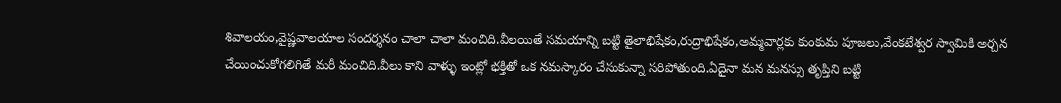శివాలయం,వైష్ణవాలయాల సందర్శనం చాలా చాలా మంచిది.వీలయితే సమయాన్ని బట్టి తైలాభిషేకం,రుద్రాభిషేకం,అమ్మవార్లకు కుంకుమ పూజలు,వేంకటేశ్వర స్వామికి అర్చన చేయించుకోగలిగితే మరీ మంచిది.వీలు కాని వాళ్ళు ఇంట్లో భక్తితో ఒక నమస్కారం చేసుకున్నా సరిపోతుంది.ఏదైనా మన మనస్సు తృప్తిని బట్టి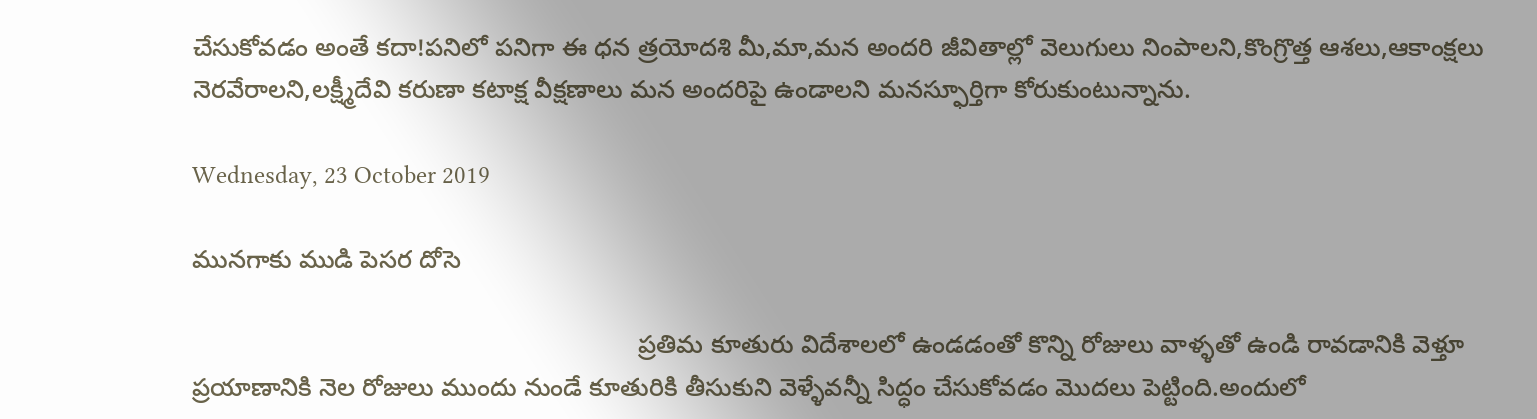చేసుకోవడం అంతే కదా!పనిలో పనిగా ఈ ధన త్రయోదశి మీ,మా,మన అందరి జీవితాల్లో వెలుగులు నింపాలని,కొంగ్రొత్త ఆశలు,ఆకాంక్షలు నెరవేరాలని,లక్ష్మీదేవి కరుణా కటాక్ష వీక్షణాలు మన అందరిపై ఉండాలని మనస్ఫూర్తిగా కోరుకుంటున్నాను.

Wednesday, 23 October 2019

మునగాకు ముడి పెసర దోసె

                                                               ప్రతిమ కూతురు విదేశాలలో ఉండడంతో కొన్ని రోజులు వాళ్ళతో ఉండి రావడానికి వెళ్తూ ప్రయాణానికి నెల రోజులు ముందు నుండే కూతురికి తీసుకుని వెళ్ళేవన్నీ సిద్ధం చేసుకోవడం మొదలు పెట్టింది.అందులో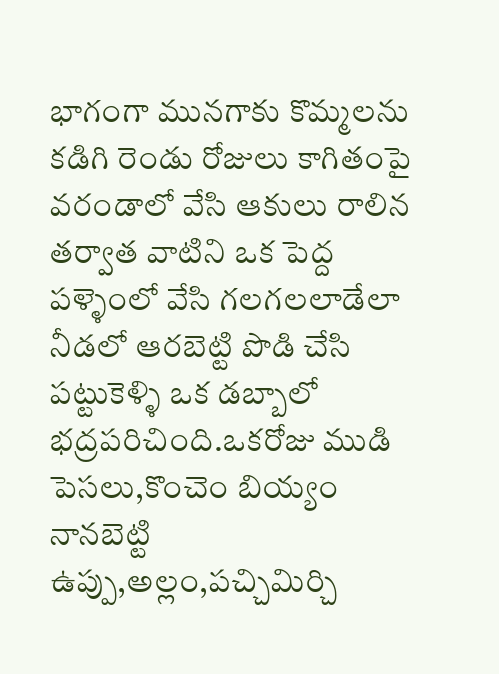భాగంగా మునగాకు కొమ్మలను కడిగి రెండు రోజులు కాగితంపై వరండాలో వేసి ఆకులు రాలిన తర్వాత వాటిని ఒక పెద్ద పళ్ళెంలో వేసి గలగలలాడేలా నీడలో ఆరబెట్టి పొడి చేసి పట్టుకెళ్ళి ఒక డబ్బాలో భద్రపరిచింది.ఒకరోజు ముడి పెసలు,కొంచెం బియ్యం నానబెట్టి ఉప్పు,అల్లం,పచ్చిమిర్చి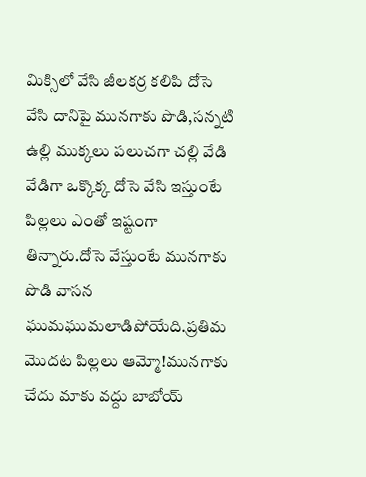మిక్సిలో వేసి జీలకర్ర కలిపి దోసె వేసి దానిపై మునగాకు పొడి,సన్నటి ఉల్లి ముక్కలు పలుచగా చల్లి వేడి వేడిగా ఒక్కొక్క దోసె వేసి ఇస్తుంటే పిల్లలు ఎంతో ఇష్టంగా తిన్నారు.దోసె వేస్తుంటే మునగాకు పొడి వాసన ఘుమఘుమలాడిపోయేది.ప్రతిమ మొదట పిల్లలు ఆమ్మో!మునగాకు చేదు మాకు వద్దు బాబోయ్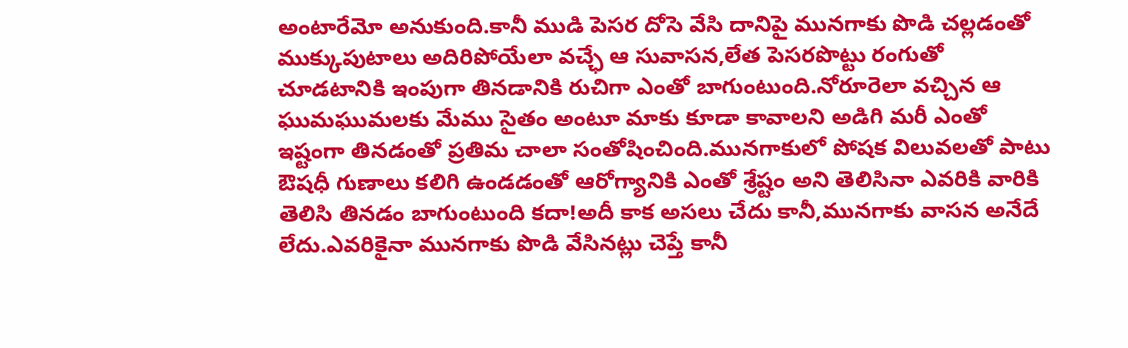అంటారేమో అనుకుంది.కానీ ముడి పెసర దోసె వేసి దానిపై మునగాకు పొడి చల్లడంతో ముక్కుపుటాలు అదిరిపోయేలా వచ్ఛే ఆ సువాసన,లేత పెసరపొట్టు రంగుతో చూడటానికి ఇంపుగా తినడానికి రుచిగా ఎంతో బాగుంటుంది.నోరూరెలా వచ్చిన ఆ ఘుమఘుమలకు మేము సైతం అంటూ మాకు కూడా కావాలని అడిగి మరీ ఎంతో ఇష్టంగా తినడంతో ప్రతిమ చాలా సంతోషించింది.మునగాకులో పోషక విలువలతో పాటు ఔషధీ గుణాలు కలిగి ఉండడంతో ఆరోగ్యానికి ఎంతో శ్రేష్టం అని తెలిసినా ఎవరికి వారికి  తెలిసి తినడం బాగుంటుంది కదా!అదీ కాక అసలు చేదు కానీ,మునగాకు వాసన అనేదే లేదు.ఎవరికైనా మునగాకు పొడి వేసినట్లు చెప్తే కానీ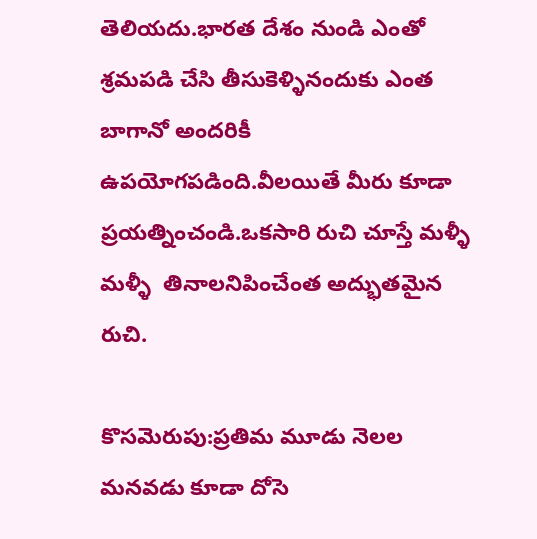తెలియదు.భారత దేశం నుండి ఎంతో శ్రమపడి చేసి తీసుకెళ్ళినందుకు ఎంత బాగానో అందరికీ ఉపయోగపడింది.వీలయితే మీరు కూడా ప్రయత్నించండి.ఒకసారి రుచి చూస్తే మళ్ళీ మళ్ళీ  తినాలనిపించేంత అద్భుతమైన రుచి.

కొసమెరుపు:ప్రతిమ మూడు నెలల మనవడు కూడా దోసె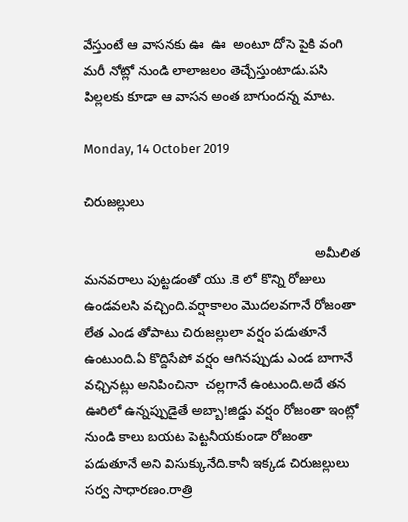వేస్తుంటే ఆ వాసనకు ఊ  ఊ  అంటూ దోసె పైకి వంగి మరీ నోట్లో నుండి లాలాజలం తెచ్చేస్తుంటాడు.పసి పిల్లలకు కూడా ఆ వాసన అంత బాగుందన్న మాట.

Monday, 14 October 2019

చిరుజల్లులు

                                                               అమీలిత మనవరాలు పుట్టడంతో యు .కె లో కొన్ని రోజులు ఉండవలసి వచ్చింది.వర్షాకాలం మొదలవగానే రోజంతా లేత ఎండ తోపాటు చిరుజల్లులా వర్షం పడుతూనే ఉంటుంది.ఏ కొద్దిసేపో వర్షం ఆగినప్పుడు ఎండ బాగానే వఛ్చినట్లు అనిపించినా  చల్లగానే ఉంటుంది.అదే తన ఊరిలో ఉన్నప్పుడైతే అబ్బా!జిడ్డు వర్షం రోజంతా ఇంట్లో నుండి కాలు బయట పెట్టనీయకుండా రోజంతా పడుతూనే అని విసుక్కునేది.కానీ ఇక్కడ చిరుజల్లులు సర్వ సాధారణం.రాత్రి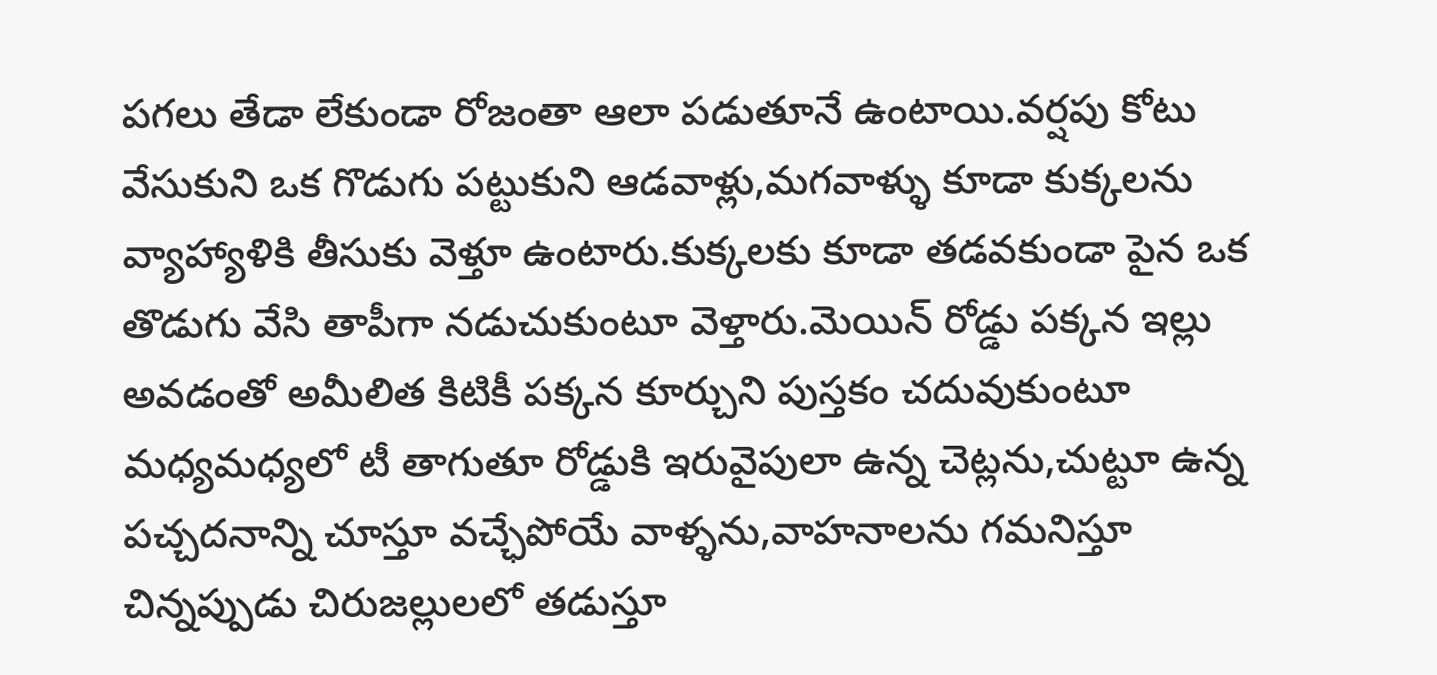పగలు తేడా లేకుండా రోజంతా ఆలా పడుతూనే ఉంటాయి.వర్షపు కోటు వేసుకుని ఒక గొడుగు పట్టుకుని ఆడవాళ్లు,మగవాళ్ళు కూడా కుక్కలను వ్యాహ్యాళికి తీసుకు వెళ్తూ ఉంటారు.కుక్కలకు కూడా తడవకుండా పైన ఒక తొడుగు వేసి తాపీగా నడుచుకుంటూ వెళ్తారు.మెయిన్ రోడ్డు పక్కన ఇల్లు అవడంతో అమీలిత కిటికీ పక్కన కూర్చుని పుస్తకం చదువుకుంటూ మధ్యమధ్యలో టీ తాగుతూ రోడ్డుకి ఇరువైపులా ఉన్న చెట్లను,చుట్టూ ఉన్న పచ్చదనాన్ని చూస్తూ వచ్ఛేపోయే వాళ్ళను,వాహనాలను గమనిస్తూ చిన్నప్పుడు చిరుజల్లులలో తడుస్తూ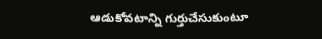ఆడుకోవటాన్ని గుర్తుచేసుకుంటూ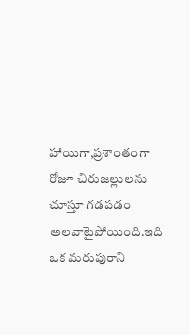హాయిగా,ప్రశాంతంగా రోజూ చిరుజల్లులను చూస్తూ గడపడం అలవాటైపోయింది.ఇది ఒక మరుపురాని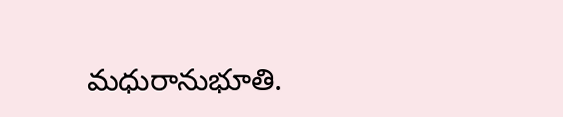మధురానుభూతి.